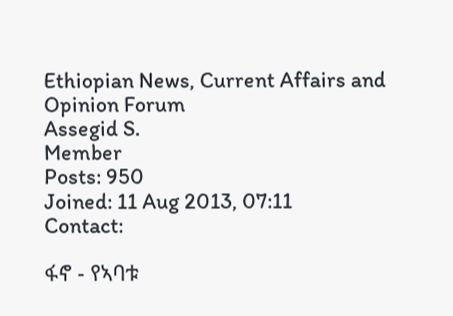Ethiopian News, Current Affairs and Opinion Forum
Assegid S.
Member
Posts: 950
Joined: 11 Aug 2013, 07:11
Contact:

ፋኖ - የኣባቱ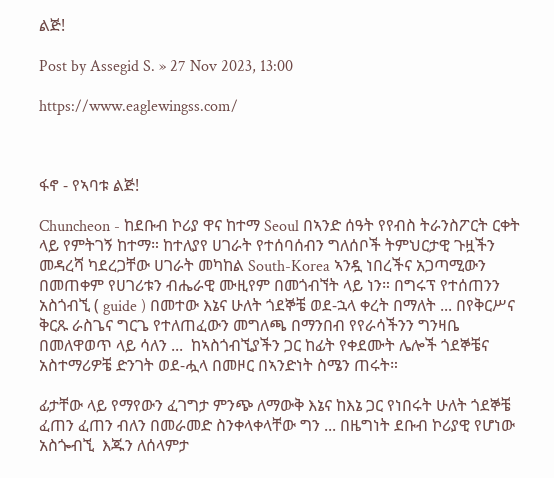ልጅ!

Post by Assegid S. » 27 Nov 2023, 13:00

https://www.eaglewingss.com/



ፋኖ - የኣባቱ ልጅ!

Chuncheon - ከደቡብ ኮሪያ ዋና ከተማ Seoul በኣንድ ሰዓት የየብስ ትራንስፖርት ርቀት ላይ የምትገኝ ከተማ። ከተለያየ ሀገራት የተሰባሰብን ግለሰቦች ትምህርታዊ ጉዟችን መዳረሻ ካደረጋቸው ሀገራት መካከል South-Korea ኣንዷ ነበረችና አጋጣሚውን በመጠቀም የሀገሪቱን ብሔራዊ ሙዚየም በመጎብኘት ላይ ነን። በግሩፕ የተሰጠንን አስጎብኚ ( guide ) በመተው እኔና ሁለት ጎደኞቼ ወደ-ኋላ ቀረት በማለት ... በየቅርሥና ቅርጹ ራስጌና ግርጌ የተለጠፈውን መግለጫ በማንበብ የየራሳችንን ግንዛቤ በመለዋወጥ ላይ ሳለን ...  ከኣስጎብኚያችን ጋር ከፊት የቀደሙት ሌሎች ጎደኞቼና አስተማሪዎቼ ድንገት ወደ-ሗላ በመዞር በኣንድነት ስሜን ጠሩት።

ፊታቸው ላይ የማየውን ፈገግታ ምንጭ ለማውቅ እኔና ከእኔ ጋር የነበሩት ሁለት ጎደኞቼ ፈጠን ፈጠን ብለን በመራመድ ስንቀላቀላቸው ግን ... በዜግነት ደቡብ ኮሪያዊ የሆነው አስጐብኚ  እጁን ለሰላምታ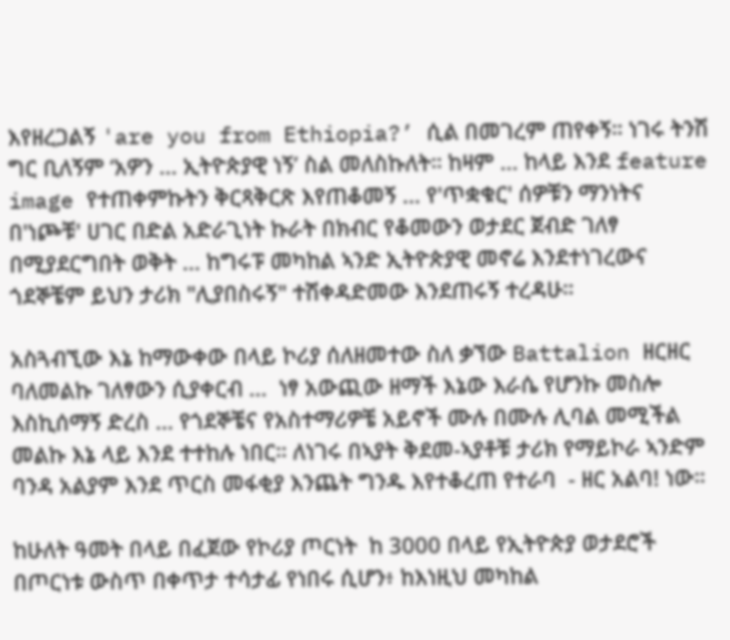እየዘረጋልኝ 'are you from Ethiopia?’ ሲል በመገረም ጠየቀኝ። ነገሩ ትንሽ ግር ቢለኝም ‘አዎን ... ኢትዮጵያዊ ነኝ’ ስል መለስኩለት። ከዛም ... ከላይ እንደ feature image የተጠቀምኩትን ቅርጻቅርጽ እየጠቆመኝ ... የ'ጥቋቁር' ሰዎቹን ማንነትና በ'ነጮቹ' ሀገር በድል አድራጊነት ኩራት በክብር የቆመውን ወታደር ጀብድ ገለፃ በሚያደርግበት ወቅት ... ከግሩፑ መካከል ኣንድ ኢትዮጵያዊ መኖሬ እንደተነገረውና ጎደኞቼም ይህን ታሪክ "ሊያበስሩኝ" ተሽቀዳድመው እንደጠሩኝ ተረዳሁ።

አስጓብኚው እኔ ከማውቀው በላይ ኮሪያ ሰለዘመተው ስለ ቃኘው Battalion ዘርዘር ባለመልኩ ገለፃውን ሲያቀርብ ...  ነፃ አውጪው ዘማች እኔው እራሴ የሆንኩ መስሎ እስኪሰማኝ ድረስ ... የጎደኞቼና የአስተማሪዎቼ አይኖች ሙሉ በሙሉ ሊባል መሚችል መልኩ እኔ ላይ እንደ ተተከሉ ነበር። ለነገሩ በኣያት ቅደመ-ኣያቶቹ ታሪክ የማይኮራ ኣንድም ባንዳ አልያም እንደ ጥርስ መፋቂያ እንጨት ግንዱ እየተቆረጠ የተራባ  - ዘር አልባ! ነው።

ከሁለት ዓመት በላይ በፈጀው የኮሪያ ጦርነት  ከ 3000 በላይ የኢትዮጵያ ወታደሮች በጦርነቱ ውስጥ በቀጥታ ተሳታፊ የነበሩ ሲሆን፥ ከእነዚህ መካከል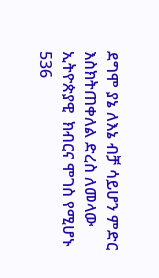ደግሞ ያኔ ለእኔ ብቻ ሳይሆን ምድር እስክትጠቀለል ድረስ ለመላው ኢትዮጵያዊ  ክብርና ሞገስ የሚሆኑ 536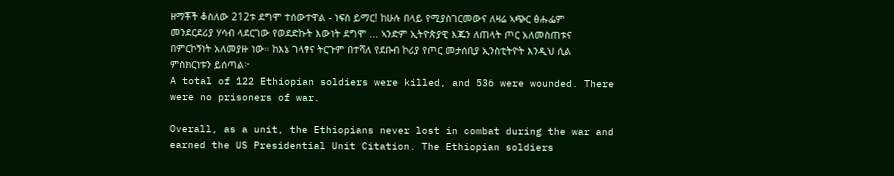ዘማቾች ቆስለው 212ቱ ደግሞ ተሰውተዋል - ነፍስ ይማር! ከሁሉ በላይ የሚያስገርመውና ለዛሬ ኣጭር ፅሑፌም መንደርደሪያ ሃሳብ ላደርገው የወደድኩት እውነት ደግሞ ... ኣንድም ኢትዮጵያዊ እጁን ለጠላት ጦር አለመስጠቱና በምርኮኝነት አለመያዙ ነው። ከእኔ ገላፃና ትርጉም በተሻለ የደቡብ ኮሪያ የጦር መታሰቢያ ኢንስቲትዮት እንዲህ ሲል ምስክርነቱን ይሰጣል፦
A total of 122 Ethiopian soldiers were killed, and 536 were wounded. There were no prisoners of war.

Overall, as a unit, the Ethiopians never lost in combat during the war and earned the US Presidential Unit Citation. The Ethiopian soldiers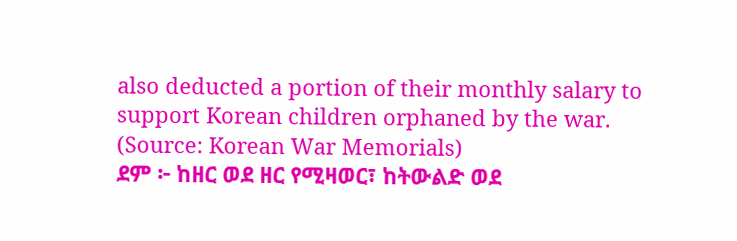also deducted a portion of their monthly salary to support Korean children orphaned by the war.
(Source: Korean War Memorials)
ደም ፦ ከዘር ወደ ዘር የሚዛወር፣ ከትውልድ ወደ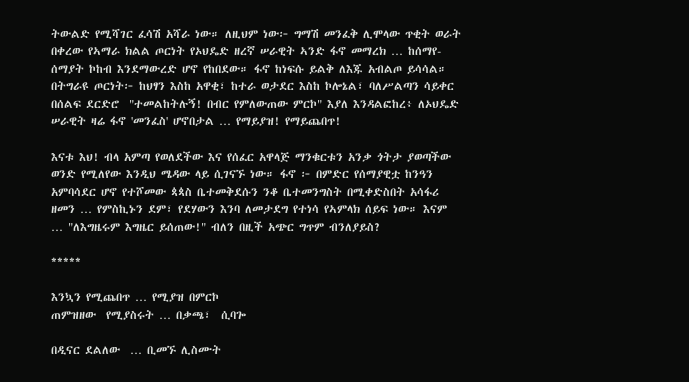ትውልድ የሚሻገር ፈሳሽ አሻራ ነው። ለዚህም ነው፦ ግማሽ መንፈቅ ሊሞላው ጥቂት ወራት በቀረው የኣማራ ክልል ጦርነት የኦህዴድ ዘረኛ ሠራዊት ኣንድ ፋኖ መማረክ … ከሰማየ-ሰማያት ኮከብ እንደማውረድ ሆኖ የከበደው። ፋኖ ከነፍሱ ይልቅ ለእጁ አብልጦ ይሳሳል። በትግራዩ ጦርነት፦ ከህፃን እስከ አዋቂ፣ ከተራ ወታደር እስከ ኮሎኔል፣ ባለሥልጣን ሳይቀር በሰልፍ ደርድሮ  "ተመልከትሉኝ! በብር የምለውጠው ምርኮ" እያለ እንዳልፎከረ፥ ለኦህዴድ ሠራዊት ዛሬ ፋኖ 'መንፈስ' ሆኖበታል … የማይያዝ! የማይጨበጥ!

እናቱ እህ! ብላ አምጣ የወለደችው እና የሰፈር አዋላጅ ማንቁርቱን አንቃ ጎትታ ያወጣችው ወንድ የሚለየው እንዲህ ሜዳው ላይ ሲገናኙ ነው። ፋኖ ፦ በምድር የሰማያዊቷ ከንዓን አምባሳደር ሆኖ የተሾመው ጳጳስ ቤተመቅደሱን ንቆ ቤተመንግስት በሚቀድስበት አሳፋሪ ዘመን … የምስኪኑን ደም፣ የደሃውን እንባ ለመታደግ የተነሳ የኣምላክ ሰይፍ ነው። እናም … "ለእግዜሩም እግዜር ይሰጠው!" ብለን በዚች አጭር ግጥም ብንለያይስ?

*****

እንኳን የሚጨበጥ … የሚያዝ በምርኮ
ጠምዝዘው  የሚያስሩት … በቃጫ፣  ሲባጐ

በዲናር ደልለው  … ቢመኙ ሊስሙት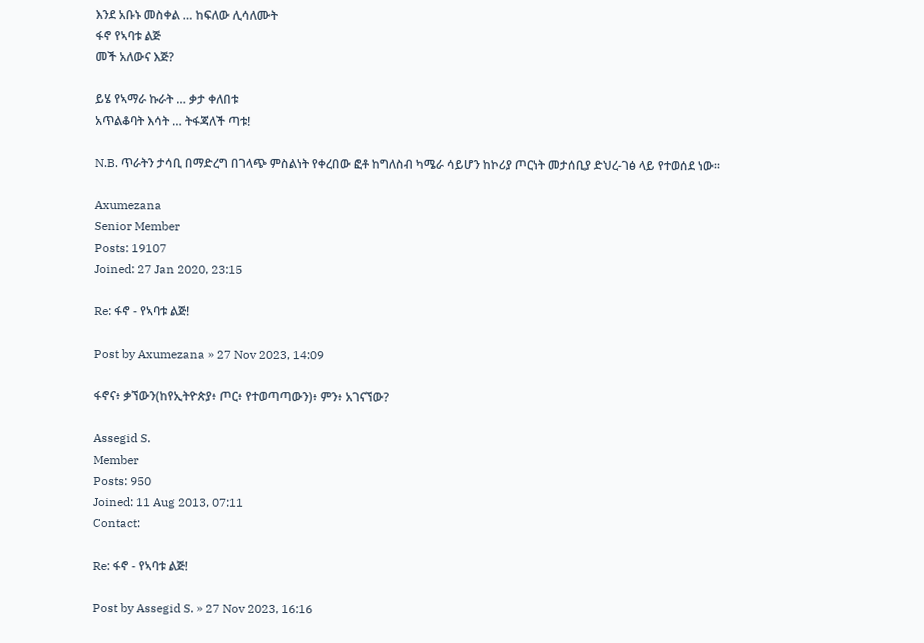እንደ አቡኑ መስቀል … ከፍለው ሊሳለሙት
ፋኖ የኣባቱ ልጅ
መች አለውና እጅ?

ይሄ የኣማራ ኩራት … ቃታ ቀለበቱ
አጥልቆባት እሳት … ትፋጃለች ጣቱ!

N.B. ጥራትን ታሳቢ በማድረግ በገላጭ ምስልነት የቀረበው ፎቶ ከግለስብ ካሜራ ሳይሆን ከኮሪያ ጦርነት መታሰቢያ ድህረ-ገፅ ላይ የተወሰደ ነው።

Axumezana
Senior Member
Posts: 19107
Joined: 27 Jan 2020, 23:15

Re: ፋኖ - የኣባቱ ልጅ!

Post by Axumezana » 27 Nov 2023, 14:09

ፋኖና፥ ቃኘውን(ከየኢትዮጵያ፥ ጦር፥ የተወጣጣውን)፥ ምን፥ አገናኘው?

Assegid S.
Member
Posts: 950
Joined: 11 Aug 2013, 07:11
Contact:

Re: ፋኖ - የኣባቱ ልጅ!

Post by Assegid S. » 27 Nov 2023, 16:16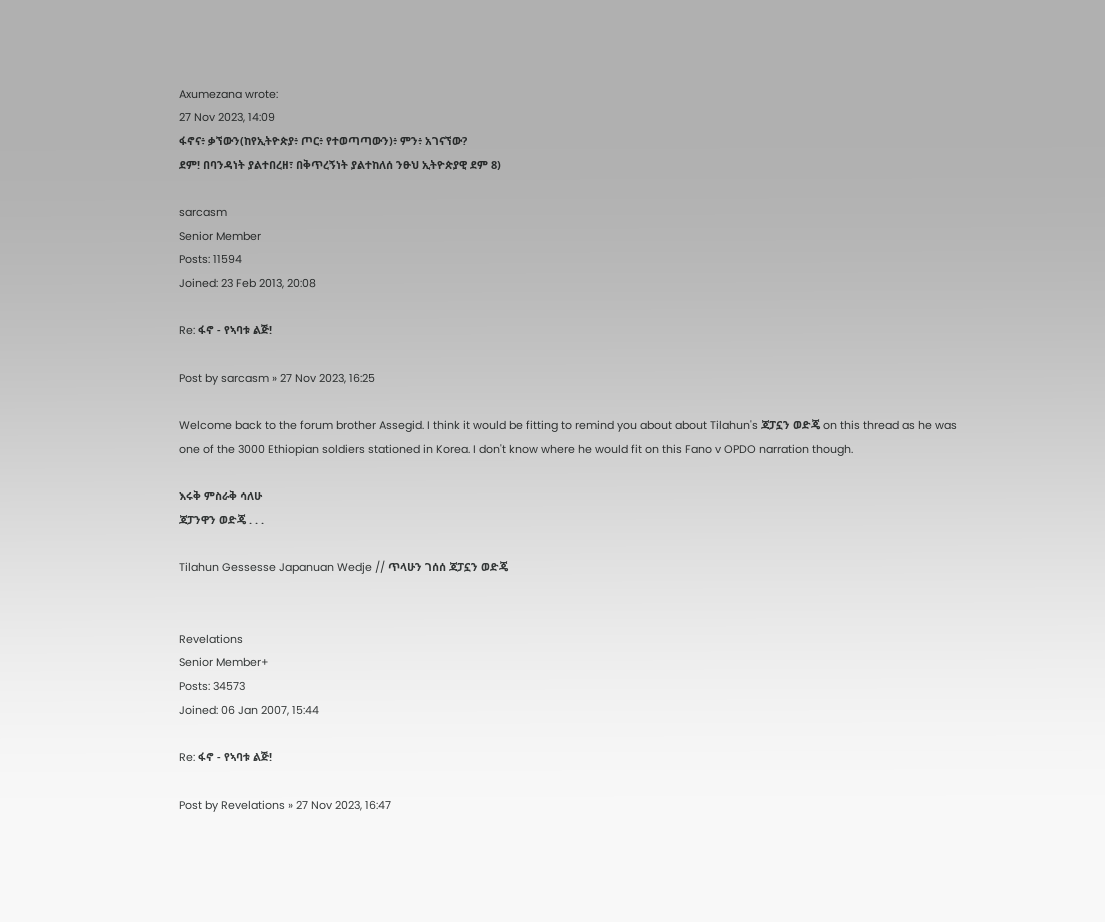Axumezana wrote:
27 Nov 2023, 14:09
ፋኖና፥ ቃኘውን(ከየኢትዮጵያ፥ ጦር፥ የተወጣጣውን)፥ ምን፥ አገናኘው?
ደም! በባንዳነት ያልተበረዘ፣ በቅጥረኝነት ያልተከለሰ ንፁህ ኢትዮጵያዊ ደም 8)

sarcasm
Senior Member
Posts: 11594
Joined: 23 Feb 2013, 20:08

Re: ፋኖ - የኣባቱ ልጅ!

Post by sarcasm » 27 Nov 2023, 16:25

Welcome back to the forum brother Assegid. I think it would be fitting to remind you about about Tilahun's ጃፓኗን ወድጄ on this thread as he was one of the 3000 Ethiopian soldiers stationed in Korea. I don't know where he would fit on this Fano v OPDO narration though.

እሩቅ ምስራቅ ሳለሁ
ጃፓንዋን ወድጄ . . .

Tilahun Gessesse Japanuan Wedje // ጥላሁን ገሰሰ ጃፓኗን ወድጄ


Revelations
Senior Member+
Posts: 34573
Joined: 06 Jan 2007, 15:44

Re: ፋኖ - የኣባቱ ልጅ!

Post by Revelations » 27 Nov 2023, 16:47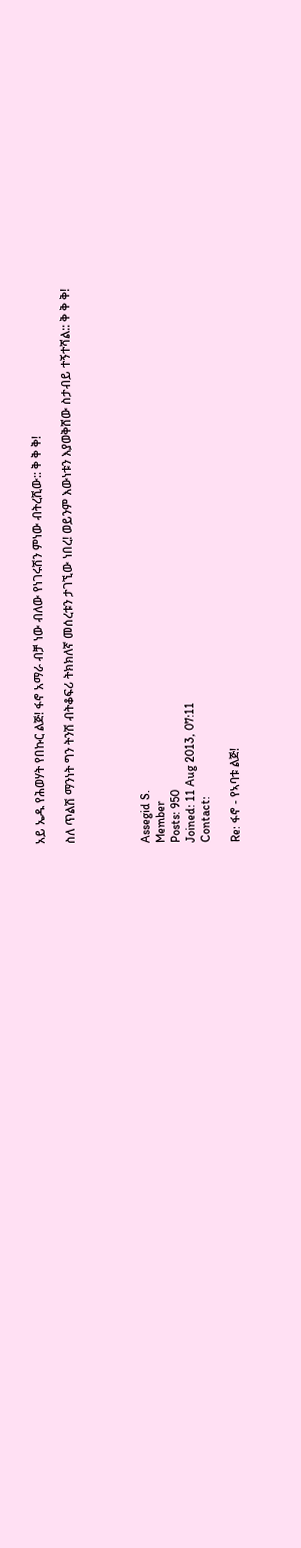አይ ኤዱ የሕወሃት የበኩር ልጅ! ፋኖ አማራ ብቻ ነው ብለው የነገሩሽን ምነው ብትረሺው:: ቅ ቅ ቅ!

ስለ ጥልሽ ማንነት ግን ትንሽ ብትቆፍሪ ትክክለኛ መሰረቱን ታገኚው ነበረ! ወይንም እውነቱን እያወቅሸው ስታብይ ተኝተሻል:: ቅ ቅ ቅ!




Assegid S.
Member
Posts: 950
Joined: 11 Aug 2013, 07:11
Contact:

Re: ፋኖ - የኣባቱ ልጅ!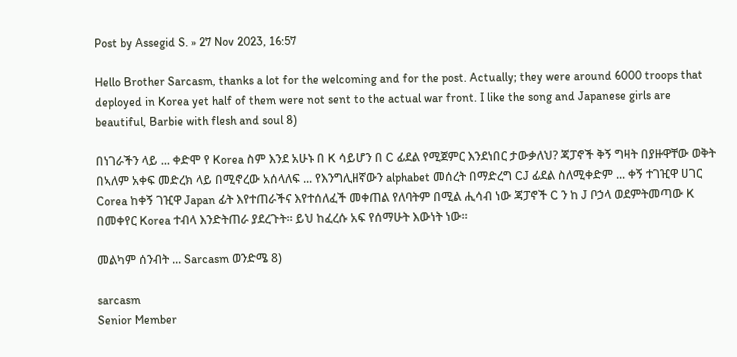Post by Assegid S. » 27 Nov 2023, 16:57

Hello Brother Sarcasm, thanks a lot for the welcoming and for the post. Actually; they were around 6000 troops that deployed in Korea yet half of them were not sent to the actual war front. I like the song and Japanese girls are beautiful, Barbie with flesh and soul 8)

በነገራችን ላይ ... ቀድሞ የ Korea ስም እንደ አሁኑ በ K ሳይሆን በ C ፊደል የሚጀምር እንደነበር ታውቃለህ? ጃፓኖች ቅኝ ግዛት በያዙዋቸው ወቅት በኣለም አቀፍ መድረክ ላይ በሚኖረው አሰላለፍ ... የእንግሊዘኛውን alphabet መሰረት በማድረግ CJ ፊደል ስለሚቀድም ... ቀኝ ተገዢዋ ሀገር Corea ከቀኝ ገዢዋ Japan ፊት እየተጠራችና እየተሰለፈች መቀጠል የለባትም በሚል ሒሳብ ነው ጃፓኖች C ን ከ J ቦኃላ ወደምትመጣው K በመቀየር Korea ተብላ እንድትጠራ ያደረጉት። ይህ ከፈረሱ አፍ የሰማሁት እውነት ነው።

መልካም ሰንብት ... Sarcasm ወንድሜ 8)

sarcasm
Senior Member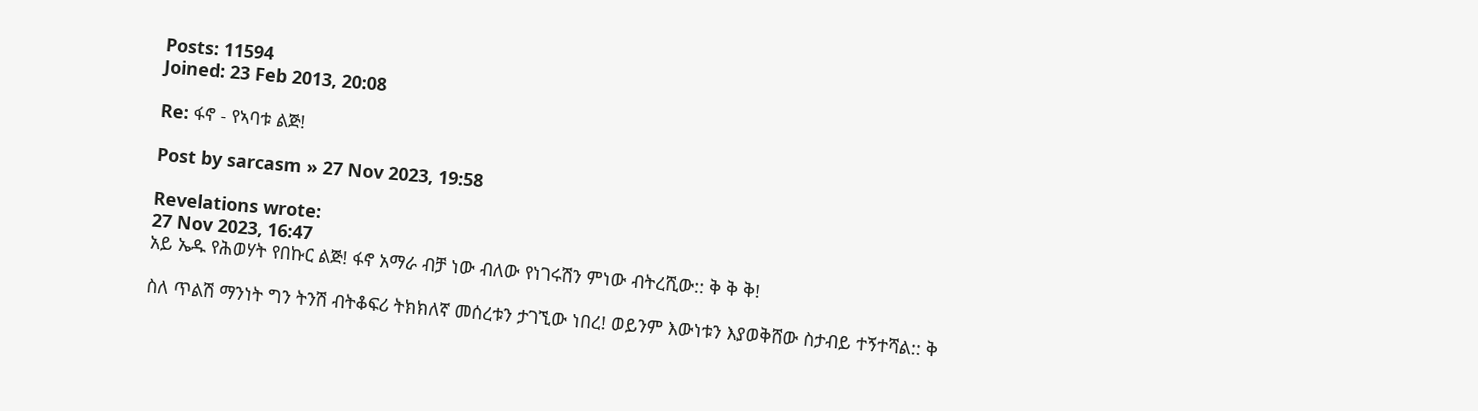Posts: 11594
Joined: 23 Feb 2013, 20:08

Re: ፋኖ - የኣባቱ ልጅ!

Post by sarcasm » 27 Nov 2023, 19:58

Revelations wrote:
27 Nov 2023, 16:47
አይ ኤዱ የሕወሃት የበኩር ልጅ! ፋኖ አማራ ብቻ ነው ብለው የነገሩሽን ምነው ብትረሺው:: ቅ ቅ ቅ!

ስለ ጥልሽ ማንነት ግን ትንሽ ብትቆፍሪ ትክክለኛ መሰረቱን ታገኚው ነበረ! ወይንም እውነቱን እያወቅሸው ስታብይ ተኝተሻል:: ቅ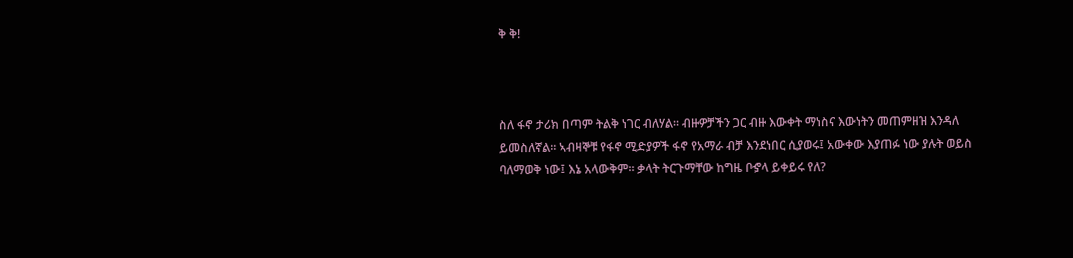ቅ ቅ!



ስለ ፋኖ ታሪክ በጣም ትልቅ ነገር ብለሃል። ብዙዎቻችን ጋር ብዙ እውቀት ማነስና እውነትን መጠምዘዝ እንዳለ ይመስለኛል። ኣብዛኞቹ የፋኖ ሚድያዎች ፋኖ የአማራ ብቻ እንደነበር ሲያወሩ፤ አውቀው እያጠፉ ነው ያሉት ወይስ ባለማወቅ ነው፤ እኔ አላውቅም። ቃላት ትርጉማቸው ከግዜ ቦኇላ ይቀይሩ የለ?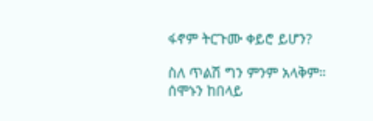ፋኖም ትርጉሙ ቀይሮ ይሆን?

ስለ ጥልሽ ግን ምንም አላቅም። ሰሞኑን ከበላይ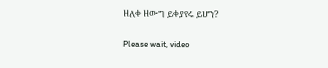ዘለቀ ዘውግ ይቀያየሩ ይሆን?

Please wait, video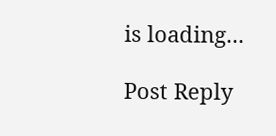is loading...

Post Reply